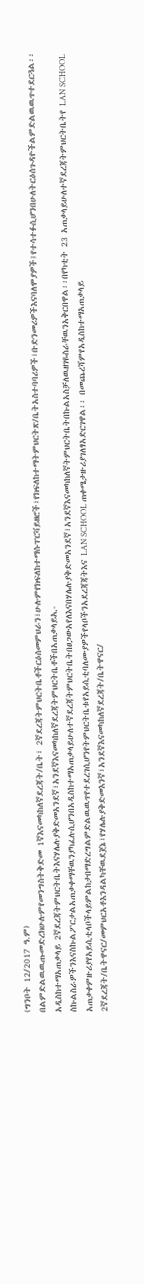(ግንቦት 12/2017 ዓ.ም)
በልምድልዉዉጡመድረክሁሉምየመንግስትቅድመ 1ኛእናመካከለኛደረጃት/ቤት፣ 2ኛደረጃትምህርትቤቶችርዕሰመምህራን፣ሁሉምየክፍለከተማሱፐርቫይዘሮች፣የክፍለከተማትምህርትጽ/ቤትአስተባባሪዎች፣ቡድንመሪዎችእናባለሞያዎች፤የተሳተፉሲሆንበሁለትርዕሰጉዳዮችልምድልዉዉጥተደርጓል፡፡ አዲስከተማአጠቃላይ 2ኛደረጃትምህርትቤትእናሃሌሉያቅድመአንደኛ፣አንደኛእናመካከለኛደረጃትምህርትቤቶችበአጠቃላይኢ-ስኩልስራዎችንእናስኩልፖርታልአጠቃቀማቸዉንያካፈሉሲሆንበአዲስከተማአጠቃላይሁለተኛደረጃትምህርትቤትበፀጋውአየለእናበሃሌሉያቅድመአንደኛ፣አንደኛእናመካከለኛትምህርትቤትበኩልአስቻለዉዘገዬስራቸዉንአቅርበዋል፡፡በየካቲት 23 አጠቃላይሁለተኛደረጃትምህርትቤትየ LAN SCHOOL አጠቃቀምዙሪያየአይሲቲላቦችላይምልከታበማድረግልምድልዉዉጥየተደረገሲሆንየትምህርትቤቱየአይሲቲባለሙያዎችየላቦችንአደረጃጃትእና LAN SCHOOL ጠቀሜታዙሪያገለፃአድርገዋል፡፡ በመጨረሻምየአዲስከተማአጠቃላይ 2ኛደረጃት/ቤትዋናር/መምህርአቶእንዳልካቸዉደጀኔ፣የሃሌሉያቅድመእንኛ፣አንደኛእናመካከለኛደረጃት/ቤትዋናር/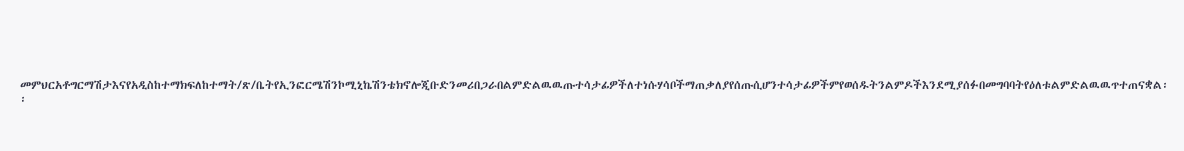መምህርአቶግርማሽታእናየአዲስከተማክፍለከተማት/ጽ/ቤትየኢንፎርሜሽንኮሚኒኬሽንቴክኖሎጂቡድንመሪበጋራበልምድልዉዉጡተሳታፊዎችለተነሱሃሳቦችማጠቃለያየሰጡሲሆንተሳታፊዎችምየወሰዱትንልምዶችእንደሚያሰፉበመግባባትየዕለቱልምድልዉዉጥተጠናቋል፡፡